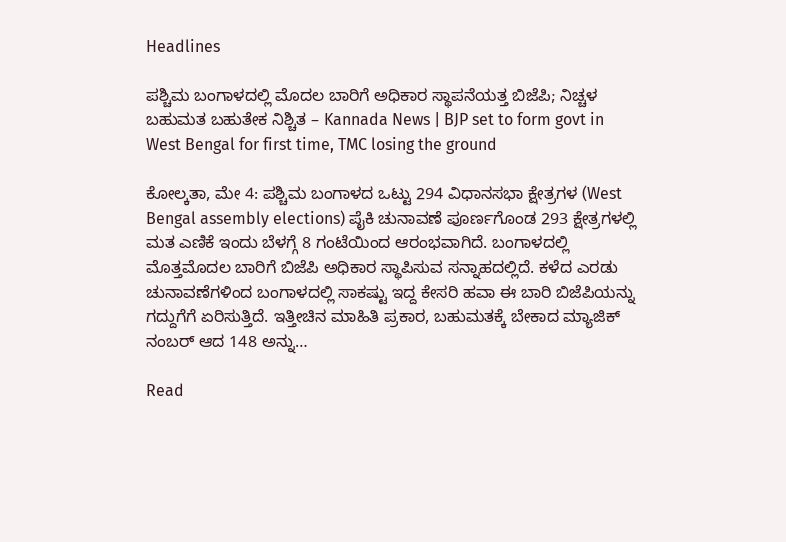Headlines

ಪಶ್ಚಿಮ ಬಂಗಾಳದಲ್ಲಿ ಮೊದಲ ಬಾರಿಗೆ ಅಧಿಕಾರ ಸ್ಥಾಪನೆಯತ್ತ ಬಿಜೆಪಿ; ನಿಚ್ಚಳ ಬಹುಮತ ಬಹುತೇಕ ನಿಶ್ಚಿತ – Kannada News | BJP set to form govt in West Bengal for first time, TMC losing the ground

ಕೋಲ್ಕತಾ, ಮೇ 4: ಪಶ್ಚಿಮ ಬಂಗಾಳದ ಒಟ್ಟು 294 ವಿಧಾನಸಭಾ ಕ್ಷೇತ್ರಗಳ (West Bengal assembly elections) ಪೈಕಿ ಚುನಾವಣೆ ಪೂರ್ಣಗೊಂಡ 293 ಕ್ಷೇತ್ರಗಳಲ್ಲಿ ಮತ ಎಣಿಕೆ ಇಂದು ಬೆಳಗ್ಗೆ 8 ಗಂಟೆಯಿಂದ ಆರಂಭವಾಗಿದೆ. ಬಂಗಾಳದಲ್ಲಿ ಮೊತ್ತಮೊದಲ ಬಾರಿಗೆ ಬಿಜೆಪಿ ಅಧಿಕಾರ ಸ್ಥಾಪಿಸುವ ಸನ್ನಾಹದಲ್ಲಿದೆ. ಕಳೆದ ಎರಡು ಚುನಾವಣೆಗಳಿಂದ ಬಂಗಾಳದಲ್ಲಿ ಸಾಕಷ್ಟು ಇದ್ದ ಕೇಸರಿ ಹವಾ ಈ ಬಾರಿ ಬಿಜೆಪಿಯನ್ನು ಗದ್ದುಗೆಗೆ ಏರಿಸುತ್ತಿದೆ. ಇತ್ತೀಚಿನ ಮಾಹಿತಿ ಪ್ರಕಾರ, ಬಹುಮತಕ್ಕೆ ಬೇಕಾದ ಮ್ಯಾಜಿಕ್ ನಂಬರ್ ಆದ 148 ಅನ್ನು…

Read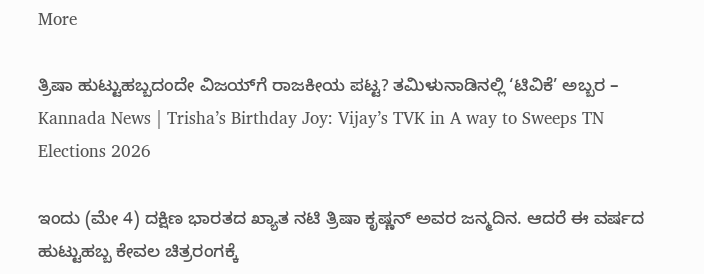More

ತ್ರಿಷಾ ಹುಟ್ಟುಹಬ್ಬದಂದೇ ವಿಜಯ್‌ಗೆ ರಾಜಕೀಯ ಪಟ್ಟ? ತಮಿಳುನಾಡಿನಲ್ಲಿ ‘ಟಿವಿಕೆ’ ಅಬ್ಬರ – Kannada News | Trisha’s Birthday Joy: Vijay’s TVK in A way to Sweeps TN Elections 2026

ಇಂದು (ಮೇ 4) ದಕ್ಷಿಣ ಭಾರತದ ಖ್ಯಾತ ನಟಿ ತ್ರಿಷಾ ಕೃಷ್ಣನ್ ಅವರ ಜನ್ಮದಿನ. ಆದರೆ ಈ ವರ್ಷದ ಹುಟ್ಟುಹಬ್ಬ ಕೇವಲ ಚಿತ್ರರಂಗಕ್ಕೆ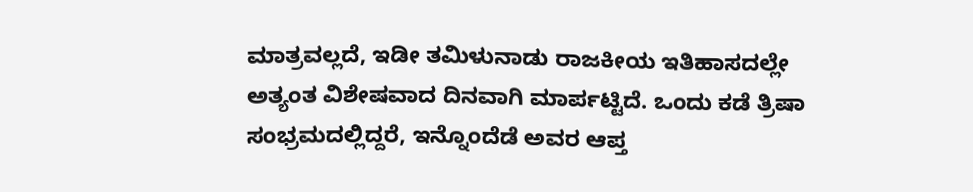ಮಾತ್ರವಲ್ಲದೆ, ಇಡೀ ತಮಿಳುನಾಡು ರಾಜಕೀಯ ಇತಿಹಾಸದಲ್ಲೇ ಅತ್ಯಂತ ವಿಶೇಷವಾದ ದಿನವಾಗಿ ಮಾರ್ಪಟ್ಟಿದೆ. ಒಂದು ಕಡೆ ತ್ರಿಷಾ ಸಂಭ್ರಮದಲ್ಲಿದ್ದರೆ, ಇನ್ನೊಂದೆಡೆ ಅವರ ಆಪ್ತ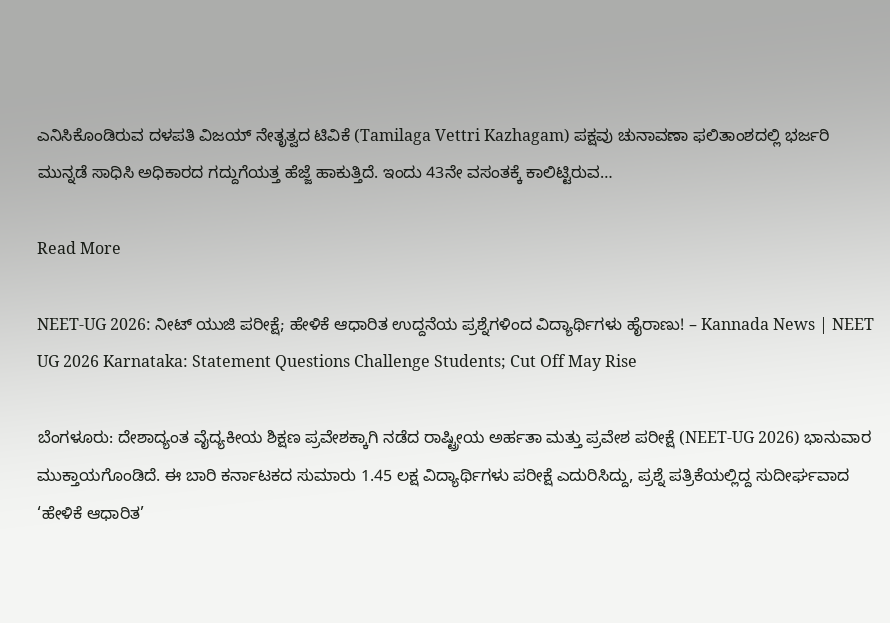ಎನಿಸಿಕೊಂಡಿರುವ ದಳಪತಿ ವಿಜಯ್ ನೇತೃತ್ವದ ಟಿವಿಕೆ (Tamilaga Vettri Kazhagam) ಪಕ್ಷವು ಚುನಾವಣಾ ಫಲಿತಾಂಶದಲ್ಲಿ ಭರ್ಜರಿ ಮುನ್ನಡೆ ಸಾಧಿಸಿ ಅಧಿಕಾರದ ಗದ್ದುಗೆಯತ್ತ ಹೆಜ್ಜೆ ಹಾಕುತ್ತಿದೆ. ಇಂದು 43ನೇ ವಸಂತಕ್ಕೆ ಕಾಲಿಟ್ಟಿರುವ…

Read More

NEET-UG 2026: ನೀಟ್ ಯುಜಿ ಪರೀಕ್ಷೆ; ಹೇಳಿಕೆ ಆಧಾರಿತ ಉದ್ದನೆಯ ಪ್ರಶ್ನೆಗಳಿಂದ ವಿದ್ಯಾರ್ಥಿಗಳು ಹೈರಾಣು! – Kannada News | NEET UG 2026 Karnataka: Statement Questions Challenge Students; Cut Off May Rise

ಬೆಂಗಳೂರು: ದೇಶಾದ್ಯಂತ ವೈದ್ಯಕೀಯ ಶಿಕ್ಷಣ ಪ್ರವೇಶಕ್ಕಾಗಿ ನಡೆದ ರಾಷ್ಟ್ರೀಯ ಅರ್ಹತಾ ಮತ್ತು ಪ್ರವೇಶ ಪರೀಕ್ಷೆ (NEET-UG 2026) ಭಾನುವಾರ ಮುಕ್ತಾಯಗೊಂಡಿದೆ. ಈ ಬಾರಿ ಕರ್ನಾಟಕದ ಸುಮಾರು 1.45 ಲಕ್ಷ ವಿದ್ಯಾರ್ಥಿಗಳು ಪರೀಕ್ಷೆ ಎದುರಿಸಿದ್ದು, ಪ್ರಶ್ನೆ ಪತ್ರಿಕೆಯಲ್ಲಿದ್ದ ಸುದೀರ್ಘವಾದ ‘ಹೇಳಿಕೆ ಆಧಾರಿತ’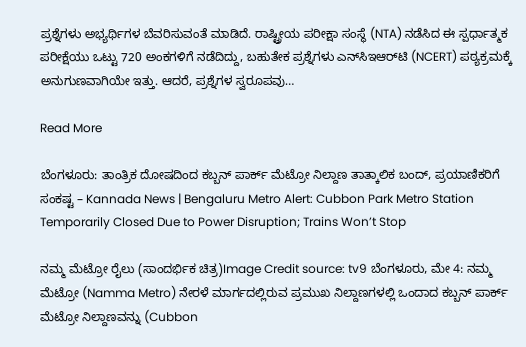ಪ್ರಶ್ನೆಗಳು ಅಭ್ಯರ್ಥಿಗಳ ಬೆವರಿಸುವಂತೆ ಮಾಡಿದೆ. ರಾಷ್ಟ್ರೀಯ ಪರೀಕ್ಷಾ ಸಂಸ್ಥೆ (NTA) ನಡೆಸಿದ ಈ ಸ್ಪರ್ಧಾತ್ಮಕ ಪರೀಕ್ಷೆಯು ಒಟ್ಟು 720 ಅಂಕಗಳಿಗೆ ನಡೆದಿದ್ದು, ಬಹುತೇಕ ಪ್ರಶ್ನೆಗಳು ಎನ್‌ಸಿಇಆರ್‌ಟಿ (NCERT) ಪಠ್ಯಕ್ರಮಕ್ಕೆ ಅನುಗುಣವಾಗಿಯೇ ಇತ್ತು. ಆದರೆ, ಪ್ರಶ್ನೆಗಳ ಸ್ವರೂಪವು…

Read More

ಬೆಂಗಳೂರು: ತಾಂತ್ರಿಕ ದೋಷದಿಂದ ಕಬ್ಬನ್ ಪಾರ್ಕ್ ಮೆಟ್ರೋ ನಿಲ್ದಾಣ ತಾತ್ಕಾಲಿಕ ಬಂದ್, ಪ್ರಯಾಣಿಕರಿಗೆ ಸಂಕಷ್ಟ – Kannada News | Bengaluru Metro Alert: Cubbon Park Metro Station Temporarily Closed Due to Power Disruption; Trains Won’t Stop

ನಮ್ಮ ಮೆಟ್ರೋ ರೈಲು (ಸಾಂದರ್ಭಿಕ ಚಿತ್ರ)Image Credit source: tv9 ಬೆಂಗಳೂರು, ಮೇ 4: ನಮ್ಮ ಮೆಟ್ರೋ (Namma Metro) ನೇರಳೆ ಮಾರ್ಗದಲ್ಲಿರುವ ಪ್ರಮುಖ ನಿಲ್ದಾಣಗಳಲ್ಲಿ ಒಂದಾದ ಕಬ್ಬನ್ ಪಾರ್ಕ್ ಮೆಟ್ರೋ ನಿಲ್ದಾಣವನ್ನು (Cubbon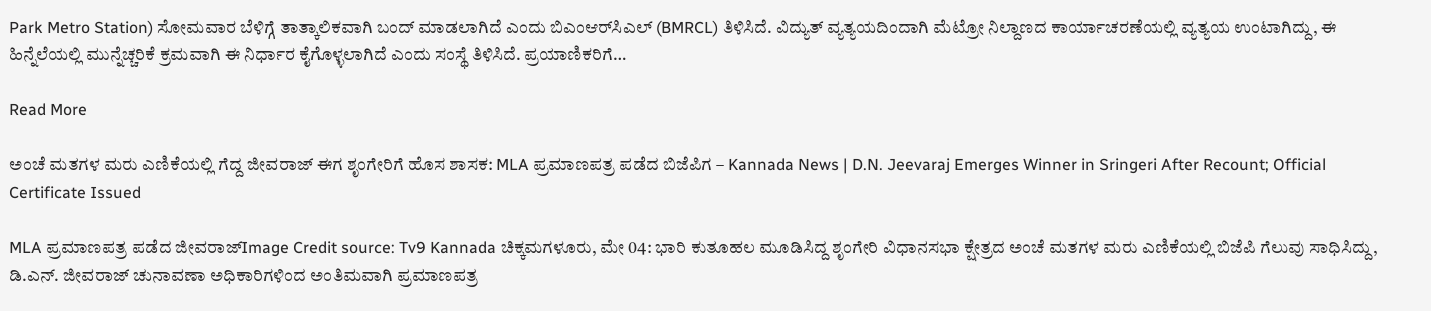Park Metro Station) ಸೋಮವಾರ ಬೆಳಿಗ್ಗೆ ತಾತ್ಕಾಲಿಕವಾಗಿ ಬಂದ್ ಮಾಡಲಾಗಿದೆ ಎಂದು ಬಿಎಂಆರ್‌ಸಿಎಲ್ (BMRCL) ತಿಳಿಸಿದೆ. ವಿದ್ಯುತ್ ವ್ಯತ್ಯಯದಿಂದಾಗಿ ಮೆಟ್ರೋ ನಿಲ್ದಾಣದ ಕಾರ್ಯಾಚರಣೆಯಲ್ಲಿ ವ್ಯತ್ಯಯ ಉಂಟಾಗಿದ್ದು, ಈ ಹಿನ್ನೆಲೆಯಲ್ಲಿ ಮುನ್ನೆಚ್ಚರಿಕೆ ಕ್ರಮವಾಗಿ ಈ ನಿರ್ಧಾರ ಕೈಗೊಳ್ಳಲಾಗಿದೆ ಎಂದು ಸಂಸ್ಥೆ ತಿಳಿಸಿದೆ. ಪ್ರಯಾಣಿಕರಿಗೆ…

Read More

ಅಂಚೆ ಮತಗಳ ಮರು ಎಣಿಕೆಯಲ್ಲಿ ಗೆದ್ದ ಜೀವರಾಜ್ ಈಗ ಶೃಂಗೇರಿಗೆ ಹೊಸ ಶಾಸಕ: MLA ಪ್ರಮಾಣಪತ್ರ ಪಡೆದ ಬಿಜೆಪಿಗ – Kannada News | D.N. Jeevaraj Emerges Winner in Sringeri After Recount; Official Certificate Issued

MLA ಪ್ರಮಾಣಪತ್ರ ಪಡೆದ ಜೀವರಾಜ್Image Credit source: Tv9 Kannada ಚಿಕ್ಕಮಗಳೂರು, ಮೇ 04: ಭಾರಿ ಕುತೂಹಲ ಮೂಡಿಸಿದ್ದ ಶೃಂಗೇರಿ ವಿಧಾನಸಭಾ ಕ್ಷೇತ್ರದ ಅಂಚೆ ಮತಗಳ ಮರು ಎಣಿಕೆಯಲ್ಲಿ ಬಿಜೆಪಿ ಗೆಲುವು ಸಾಧಿಸಿದ್ದು, ಡಿ.ಎನ್. ಜೀವರಾಜ್ ಚುನಾವಣಾ ಅಧಿಕಾರಿಗಳಿಂದ ಅಂತಿಮವಾಗಿ ಪ್ರಮಾಣಪತ್ರ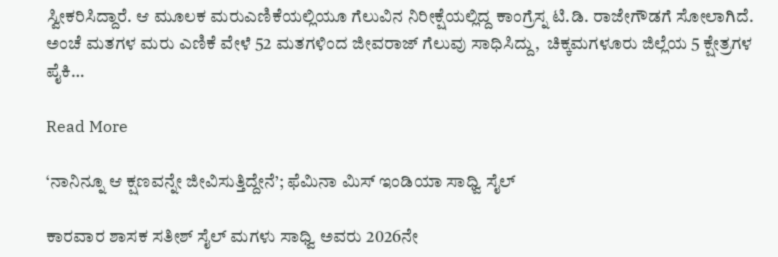ಸ್ವೀಕರಿಸಿದ್ದಾರೆ. ಆ ಮೂಲಕ ಮರುಎಣಿಕೆಯಲ್ಲಿಯೂ ಗೆಲುವಿನ ನಿರೀಕ್ಷೆಯಲ್ಲಿದ್ದ ಕಾಂಗ್ರೆಸ್ನ ಟಿ.ಡಿ. ರಾಜೇಗೌಡಗೆ ಸೋಲಾಗಿದೆ. ಅಂಚೆ ಮತಗಳ ಮರು ಎಣಿಕೆ ವೇಳೆ 52 ಮತಗಳಿಂದ ಜೀವರಾಜ್ ಗೆಲುವು ಸಾಧಿಸಿದ್ದು,  ಚಿಕ್ಕಮಗಳೂರು ಜಿಲ್ಲೆಯ 5 ಕ್ಷೇತ್ರಗಳ ಪೈಕಿ…

Read More

‘ನಾನಿನ್ನೂ ಆ ಕ್ಷಣವನ್ನೇ ಜೀವಿಸುತ್ತಿದ್ದೇನೆ’; ಫೆಮಿನಾ ಮಿಸ್ ಇಂಡಿಯಾ ಸಾಧ್ವಿ ಸೈಲ್

ಕಾರವಾರ ಶಾಸಕ ಸತೀಶ್ ಸೈಲ್ ಮಗಳು ಸಾಧ್ವಿ ಅವರು 2026ನೇ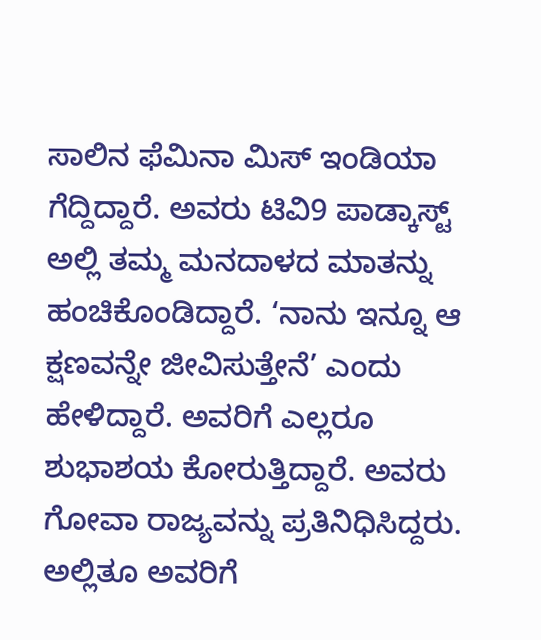ಸಾಲಿನ ಫೆಮಿನಾ ಮಿಸ್ ಇಂಡಿಯಾ ಗೆದ್ದಿದ್ದಾರೆ. ಅವರು ಟಿವಿ9 ಪಾಡ್ಕಾಸ್ಟ್ ಅಲ್ಲಿ ತಮ್ಮ ಮನದಾಳದ ಮಾತನ್ನು ಹಂಚಿಕೊಂಡಿದ್ದಾರೆ. ‘ನಾನು ಇನ್ನೂ ಆ ಕ್ಷಣವನ್ನೇ ಜೀವಿಸುತ್ತೇನೆ’ ಎಂದು ಹೇಳಿದ್ದಾರೆ. ಅವರಿಗೆ ಎಲ್ಲರೂ ಶುಭಾಶಯ ಕೋರುತ್ತಿದ್ದಾರೆ. ಅವರು ಗೋವಾ ರಾಜ್ಯವನ್ನು ಪ್ರತಿನಿಧಿಸಿದ್ದರು. ಅಲ್ಲಿತೂ ಅವರಿಗೆ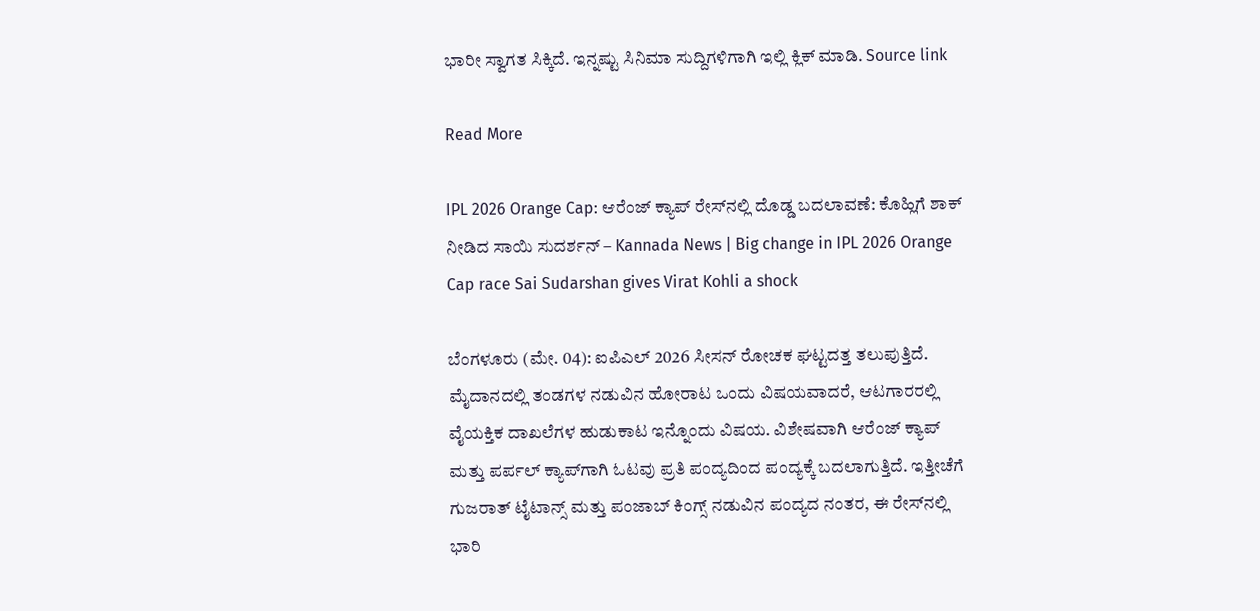ಭಾರೀ ಸ್ವಾಗತ ಸಿಕ್ಕಿದೆ. ಇನ್ನಷ್ಟು ಸಿನಿಮಾ ಸುದ್ದಿಗಳಿಗಾಗಿ ಇಲ್ಲಿ ಕ್ಲಿಕ್ ಮಾಡಿ. Source link

Read More

IPL 2026 Orange Cap: ಆರೆಂಜ್ ಕ್ಯಾಪ್ ರೇಸ್‌ನಲ್ಲಿ ದೊಡ್ಡ ಬದಲಾವಣೆ: ಕೊಹ್ಲಿಗೆ ಶಾಕ್ ನೀಡಿದ ಸಾಯಿ ಸುದರ್ಶನ್ – Kannada News | Big change in IPL 2026 Orange Cap race Sai Sudarshan gives Virat Kohli a shock

ಬೆಂಗಳೂರು (ಮೇ. 04): ಐಪಿಎಲ್ 2026 ಸೀಸನ್ ರೋಚಕ ಘಟ್ಟದತ್ತ ತಲುಪುತ್ತಿದೆ. ಮೈದಾನದಲ್ಲಿ ತಂಡಗಳ ನಡುವಿನ ಹೋರಾಟ ಒಂದು ವಿಷಯವಾದರೆ, ಆಟಗಾರರಲ್ಲಿ ವೈಯಕ್ತಿಕ ದಾಖಲೆಗಳ ಹುಡುಕಾಟ ಇನ್ನೊಂದು ವಿಷಯ. ವಿಶೇಷವಾಗಿ ಆರೆಂಜ್ ಕ್ಯಾಪ್ ಮತ್ತು ಪರ್ಪಲ್ ಕ್ಯಾಪ್‌ಗಾಗಿ ಓಟವು ಪ್ರತಿ ಪಂದ್ಯದಿಂದ ಪಂದ್ಯಕ್ಕೆ ಬದಲಾಗುತ್ತಿದೆ. ಇತ್ತೀಚೆಗೆ ಗುಜರಾತ್ ಟೈಟಾನ್ಸ್ ಮತ್ತು ಪಂಜಾಬ್ ಕಿಂಗ್ಸ್ ನಡುವಿನ ಪಂದ್ಯದ ನಂತರ, ಈ ರೇಸ್‌ನಲ್ಲಿ ಭಾರಿ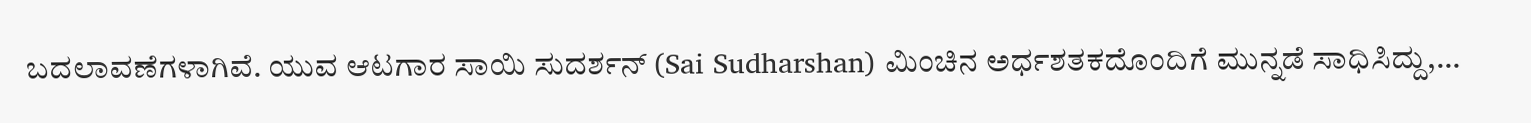ಬದಲಾವಣೆಗಳಾಗಿವೆ. ಯುವ ಆಟಗಾರ ಸಾಯಿ ಸುದರ್ಶನ್ (Sai Sudharshan) ಮಿಂಚಿನ ಅರ್ಧಶತಕದೊಂದಿಗೆ ಮುನ್ನಡೆ ಸಾಧಿಸಿದ್ದು,…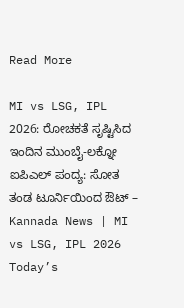Read More

MI vs LSG, IPL 2026: ರೋಚಕತೆ ಸೃಷ್ಟಿಸಿದ ಇಂದಿನ ಮುಂಬೈ-ಲಕ್ನೋ ಐಪಿಎಲ್ ಪಂದ್ಯ: ಸೋತ ತಂಡ ಟೂರ್ನಿಯಿಂದ ಔಟ್ – Kannada News | MI vs LSG, IPL 2026 Today’s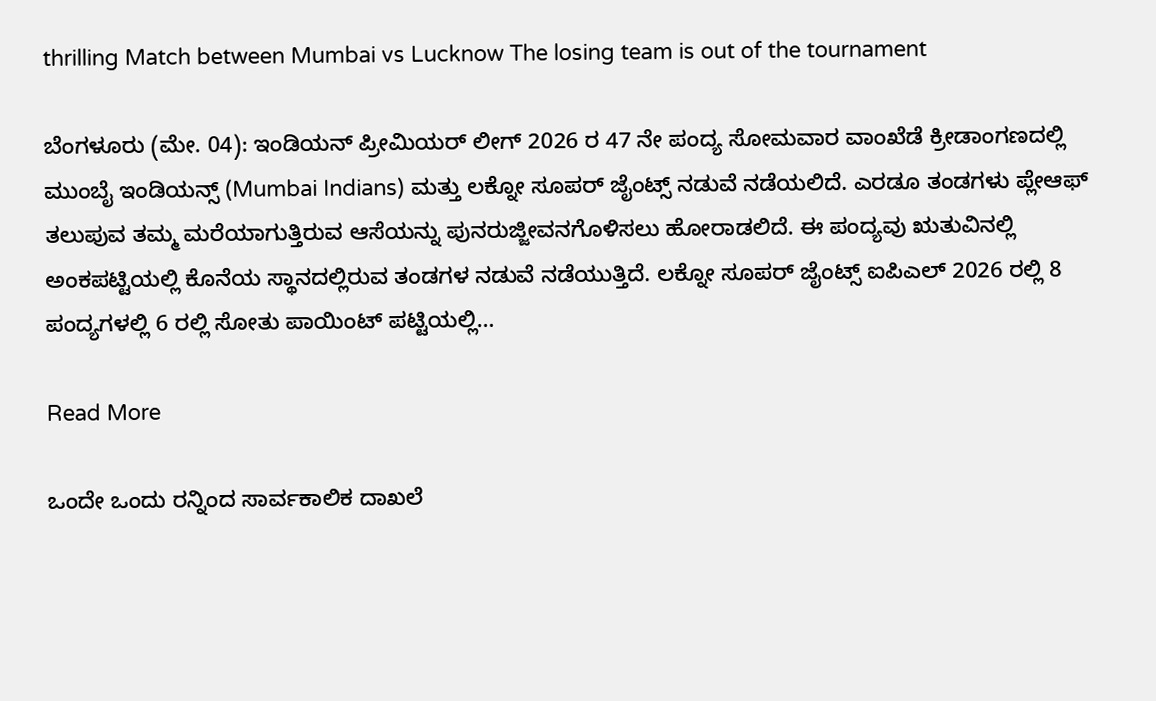thrilling Match between Mumbai vs Lucknow The losing team is out of the tournament

ಬೆಂಗಳೂರು (ಮೇ. 04): ಇಂಡಿಯನ್ ಪ್ರೀಮಿಯರ್ ಲೀಗ್ 2026 ರ 47 ನೇ ಪಂದ್ಯ ಸೋಮವಾರ ವಾಂಖೆಡೆ ಕ್ರೀಡಾಂಗಣದಲ್ಲಿ ಮುಂಬೈ ಇಂಡಿಯನ್ಸ್ (Mumbai Indians) ಮತ್ತು ಲಕ್ನೋ ಸೂಪರ್ ಜೈಂಟ್ಸ್ ನಡುವೆ ನಡೆಯಲಿದೆ. ಎರಡೂ ತಂಡಗಳು ಪ್ಲೇಆಫ್ ತಲುಪುವ ತಮ್ಮ ಮರೆಯಾಗುತ್ತಿರುವ ಆಸೆಯನ್ನು ಪುನರುಜ್ಜೀವನಗೊಳಿಸಲು ಹೋರಾಡಲಿದೆ. ಈ ಪಂದ್ಯವು ಋತುವಿನಲ್ಲಿ ಅಂಕಪಟ್ಟಿಯಲ್ಲಿ ಕೊನೆಯ ಸ್ಥಾನದಲ್ಲಿರುವ ತಂಡಗಳ ನಡುವೆ ನಡೆಯುತ್ತಿದೆ. ಲಕ್ನೋ ಸೂಪರ್ ಜೈಂಟ್ಸ್ ಐಪಿಎಲ್ 2026 ರಲ್ಲಿ 8 ಪಂದ್ಯಗಳಲ್ಲಿ 6 ರಲ್ಲಿ ಸೋತು ಪಾಯಿಂಟ್ ಪಟ್ಟಿಯಲ್ಲಿ…

Read More

ಒಂದೇ ಒಂದು ರನ್ನಿಂದ ಸಾರ್ವಕಾಲಿಕ ದಾಖಲೆ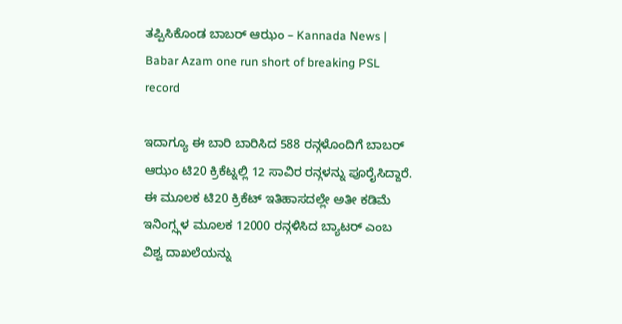ತಪ್ಪಿಸಿಕೊಂಡ ಬಾಬರ್ ಆಝಂ – Kannada News | Babar Azam one run short of breaking PSL record

ಇದಾಗ್ಯೂ ಈ ಬಾರಿ ಬಾರಿಸಿದ 588 ರನ್ಗಳೊಂದಿಗೆ ಬಾಬರ್ ಆಝಂ ಟಿ20 ಕ್ರಿಕೆಟ್ನಲ್ಲಿ 12 ಸಾವಿರ ರನ್ಗಳನ್ನು ಪೂರೈಸಿದ್ದಾರೆ. ಈ ಮೂಲಕ ಟಿ20 ಕ್ರಿಕೆಟ್ ಇತಿಹಾಸದಲ್ಲೇ ಅತೀ ಕಡಿಮೆ ಇನಿಂಗ್ಸ್ಗಳ ಮೂಲಕ 12000 ರನ್ಗಳಿಸಿದ ಬ್ಯಾಟರ್ ಎಂಬ ವಿಶ್ವ ದಾಖಲೆಯನ್ನು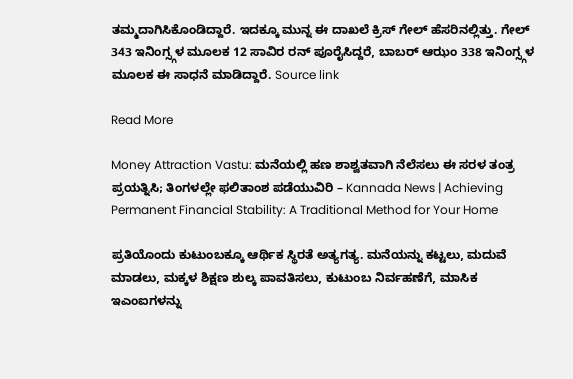ತಮ್ಮದಾಗಿಸಿಕೊಂಡಿದ್ದಾರೆ. ಇದಕ್ಕೂ ಮುನ್ನ ಈ ದಾಖಲೆ ಕ್ರಿಸ್ ಗೇಲ್ ಹೆಸರಿನಲ್ಲಿತ್ತು. ಗೇಲ್ 343 ಇನಿಂಗ್ಸ್ಗಳ ಮೂಲಕ 12 ಸಾವಿರ ರನ್ ಪೂರೈಸಿದ್ದರೆ, ಬಾಬರ್ ಆಝಂ 338 ಇನಿಂಗ್ಸ್ಗಳ ಮೂಲಕ ಈ ಸಾಧನೆ ಮಾಡಿದ್ದಾರೆ. Source link

Read More

Money Attraction Vastu: ಮನೆಯಲ್ಲಿ ಹಣ ಶಾಶ್ವತವಾಗಿ ನೆಲೆಸಲು ಈ ಸರಳ ತಂತ್ರ ಪ್ರಯತ್ನಿಸಿ; ತಿಂಗಳಲ್ಲೇ ಫಲಿತಾಂಶ ಪಡೆಯುವಿರಿ – Kannada News | Achieving Permanent Financial Stability: A Traditional Method for Your Home

ಪ್ರತಿಯೊಂದು ಕುಟುಂಬಕ್ಕೂ ಆರ್ಥಿಕ ಸ್ಥಿರತೆ ಅತ್ಯಗತ್ಯ. ಮನೆಯನ್ನು ಕಟ್ಟಲು, ಮದುವೆ ಮಾಡಲು, ಮಕ್ಕಳ ಶಿಕ್ಷಣ ಶುಲ್ಕ ಪಾವತಿಸಲು, ಕುಟುಂಬ ನಿರ್ವಹಣೆಗೆ, ಮಾಸಿಕ ಇಎಂಐಗಳನ್ನು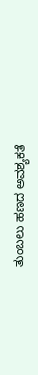ತುಂಬಲು ಹಣದ ಅವಶ್ಯಕತೆ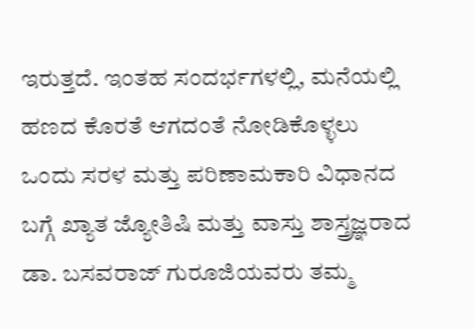ಇರುತ್ತದೆ. ಇಂತಹ ಸಂದರ್ಭಗಳಲ್ಲಿ, ಮನೆಯಲ್ಲಿ ಹಣದ ಕೊರತೆ ಆಗದಂತೆ ನೋಡಿಕೊಳ್ಳಲು ಒಂದು ಸರಳ ಮತ್ತು ಪರಿಣಾಮಕಾರಿ ವಿಧಾನದ ಬಗ್ಗೆ ಖ್ಯಾತ ಜ್ಯೋತಿಷಿ ಮತ್ತು ವಾಸ್ತು ಶಾಸ್ತ್ರಜ್ಞರಾದ ಡಾ. ಬಸವರಾಜ್ ಗುರೂಜಿಯವರು ತಮ್ಮ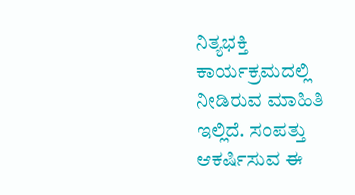ನಿತ್ಯಭಕ್ತಿ ಕಾರ್ಯಕ್ರಮದಲ್ಲಿ ನೀಡಿರುವ ಮಾಹಿತಿ ಇಲ್ಲಿದೆ. ಸಂಪತ್ತು ಆಕರ್ಷಿಸುವ ಈ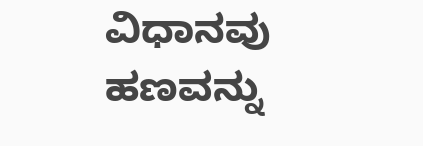ವಿಧಾನವು ಹಣವನ್ನು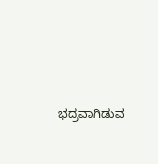ಭದ್ರವಾಗಿಡುವ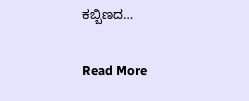ಕಬ್ಬಿಣದ…

Read More